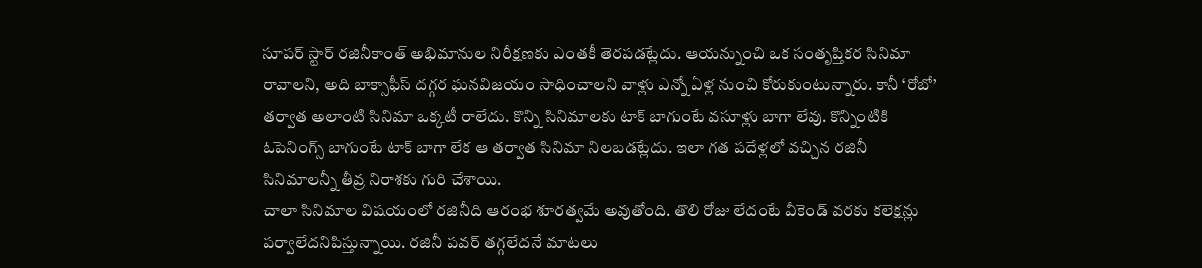సూపర్ స్టార్ రజినీకాంత్ అభిమానుల నిరీక్షణకు ఎంతకీ తెరపడట్లేదు. ఆయన్నుంచి ఒక సంతృప్తికర సినిమా రావాలని, అది బాక్సాఫీస్ దగ్గర ఘనవిజయం సాధించాలని వాళ్లు ఎన్నో ఏళ్ల నుంచి కోరుకుంటున్నారు. కానీ ‘రోబో’ తర్వాత అలాంటి సినిమా ఒక్కటీ రాలేదు. కొన్ని సినిమాలకు టాక్ బాగుంటే వసూళ్లు బాగా లేవు. కొన్నింటికి ఓపెనింగ్స్ బాగుంటే టాక్ బాగా లేక ఆ తర్వాత సినిమా నిలబడట్లేదు. ఇలా గత పదేళ్లలో వచ్చిన రజినీ సినిమాలన్నీ తీవ్ర నిరాశకు గురి చేశాయి.
చాలా సినిమాల విషయంలో రజినీది ఆరంభ శూరత్వమే అవుతోంది. తొలి రోజు లేదంటే వీకెండ్ వరకు కలెక్షన్లు పర్వాలేదనిపిస్తున్నాయి. రజినీ పవర్ తగ్గలేదనే మాటలు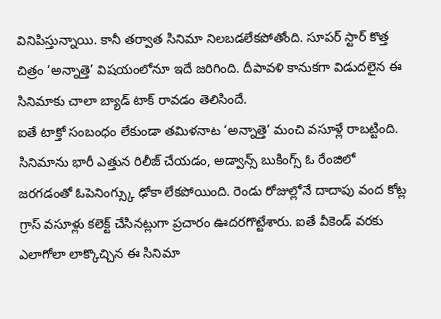వినిపిస్తున్నాయి. కానీ తర్వాత సినిమా నిలబడలేకపోతోంది. సూపర్ స్టార్ కొత్త చిత్రం ‘అన్నాత్తె’ విషయంలోనూ ఇదే జరిగింది. దీపావళి కానుకగా విడుదలైన ఈ సినిమాకు చాలా బ్యాడ్ టాక్ రావడం తెలిసిందే.
ఐతే టాక్తో సంబంధం లేకుండా తమిళనాట ‘అన్నాత్తె’ మంచి వసూళ్లే రాబట్టింది. సినిమాను భారీ ఎత్తున రిలీజ్ చేయడం, అడ్వాన్స్ బుకింగ్స్ ఓ రేంజిలో జరగడంతో ఓపెనింగ్స్కు ఢోకా లేకపోయింది. రెండు రోజుల్లోనే దాదాపు వంద కోట్ల గ్రాస్ వసూళ్లు కలెక్ట్ చేసినట్లుగా ప్రచారం ఊదరగొట్టేశారు. ఐతే వీకెండ్ వరకు ఎలాగోలా లాక్కొచ్చిన ఈ సినిమా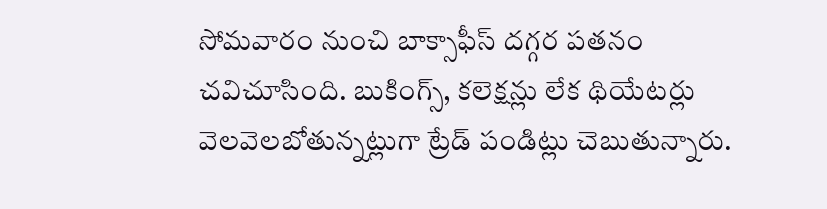సోమవారం నుంచి బాక్సాఫీస్ దగ్గర పతనం చవిచూసింది. బుకింగ్స్, కలెక్షన్లు లేక థియేటర్లు వెలవెలబోతున్నట్లుగా ట్రేడ్ పండిట్లు చెబుతున్నారు.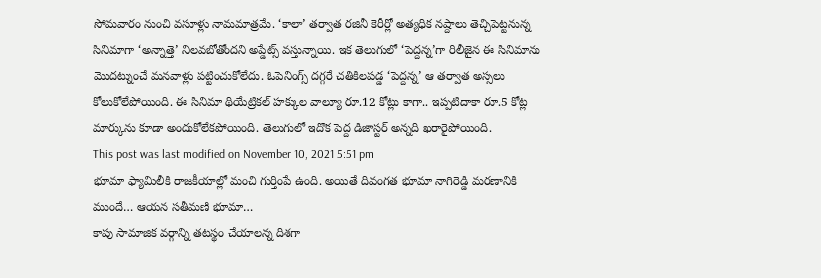సోమవారం నుంచి వసూళ్లు నామమాత్రమే. ‘కాలా’ తర్వాత రజినీ కెరీర్లో అత్యధిక నష్దాలు తెచ్చిపెట్టనున్న సినిమాగా ‘అన్నాత్తె’ నిలవబోతోందని అప్డేట్స్ వస్తున్నాయి. ఇక తెలుగులో ‘పెద్దన్న’గా రిలీజైన ఈ సినిమాను మొదట్నుంచే మనవాళ్లు పట్టించుకోలేదు. ఓపెనింగ్స్ దగ్గరే చతికిలపడ్డ ‘పెద్దన్న’ ఆ తర్వాత అస్సలు కోలుకోలేపోయింది. ఈ సినిమా థియేట్రికల్ హక్కుల వాల్యూ రూ.12 కోట్లు కాగా.. ఇప్పటిదాకా రూ.5 కోట్ల మార్కును కూడా అందుకోలేకపోయింది. తెలుగులో ఇదొక పెద్ద డిజాస్టర్ అన్నది ఖరారైపోయింది.
This post was last modified on November 10, 2021 5:51 pm
భూమా ఫ్యామిలీకి రాజకీయాల్లో మంచి గుర్తింపే ఉంది. అయితే దివంగత భూమా నాగిరెడ్డి మరణానికి ముందే… ఆయన సతీమణి భూమా…
కాపు సామాజిక వర్గాన్ని తటస్థం చేయాలన్న దిశగా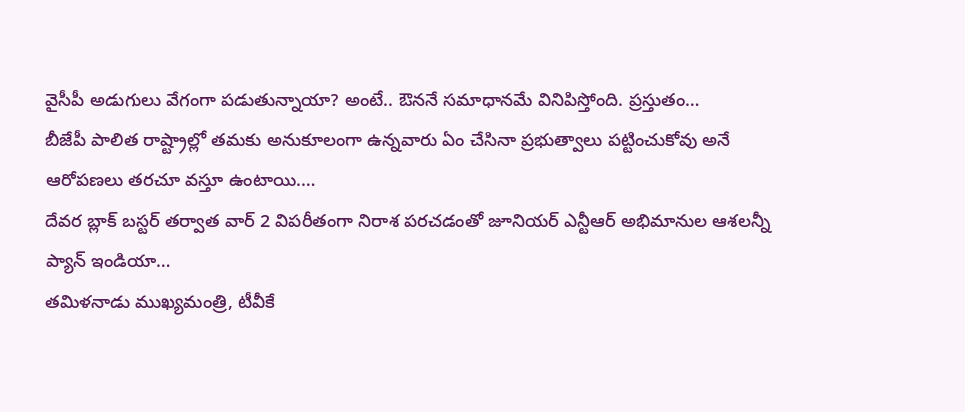వైసీపీ అడుగులు వేగంగా పడుతున్నాయా? అంటే.. ఔననే సమాధానమే వినిపిస్తోంది. ప్రస్తుతం…
బీజేపీ పాలిత రాష్ట్రాల్లో తమకు అనుకూలంగా ఉన్నవారు ఏం చేసినా ప్రభుత్వాలు పట్టించుకోవు అనే ఆరోపణలు తరచూ వస్తూ ఉంటాయి.…
దేవర బ్లాక్ బస్టర్ తర్వాత వార్ 2 విపరీతంగా నిరాశ పరచడంతో జూనియర్ ఎన్టీఆర్ అభిమానుల ఆశలన్నీ ప్యాన్ ఇండియా…
తమిళనాడు ముఖ్యమంత్రి, టీవీకే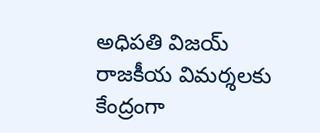అధిపతి విజయ్ రాజకీయ విమర్శలకు కేంద్రంగా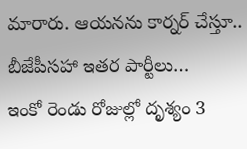మారారు. ఆయనను కార్నర్ చేస్తూ.. బీజేపీసహా ఇతర పార్టీలు…
ఇంకో రెండు రోజుల్లో దృశ్యం 3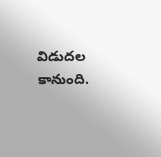విడుదల కానుంది.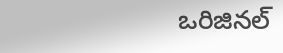ఒరిజినల్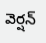వెర్షన్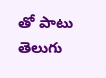తో పాటు తెలుగు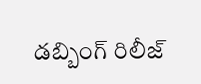డబ్బింగ్ రిలీజ్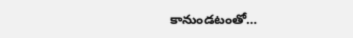కానుండటంతో…